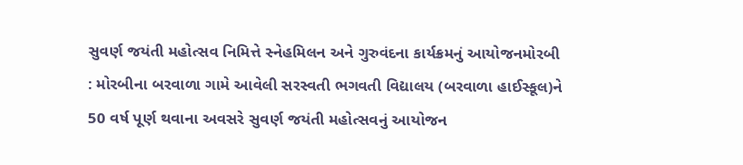સુવર્ણ જયંતી મહોત્સવ નિમિત્તે સ્નેહમિલન અને ગુરુવંદના કાર્યક્રમનું આયોજનમોરબી : મોરબીના બરવાળા ગામે આવેલી સરસ્વતી ભગવતી વિદ્યાલય (બરવાળા હાઈસ્કૂલ)ને 50 વર્ષ પૂર્ણ થવાના અવસરે સુવર્ણ જયંતી મહોત્સવનું આયોજન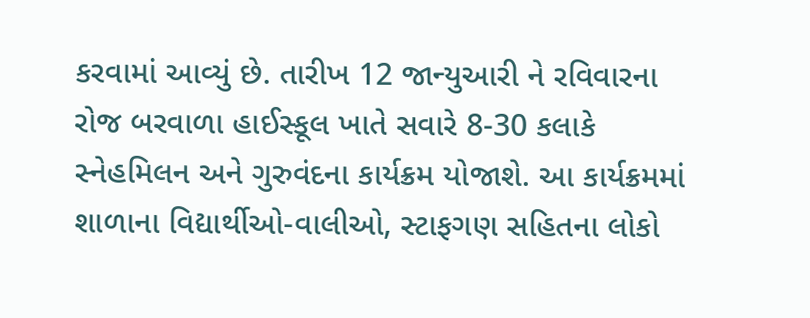કરવામાં આવ્યું છે. તારીખ 12 જાન્યુઆરી ને રવિવારના રોજ બરવાળા હાઈસ્કૂલ ખાતે સવારે 8-30 કલાકે સ્નેહમિલન અને ગુરુવંદના કાર્યક્રમ યોજાશે. આ કાર્યક્રમમાં શાળાના વિદ્યાર્થીઓ-વાલીઓ, સ્ટાફગણ સહિતના લોકો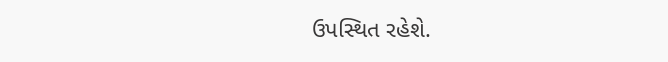ઉપસ્થિત રહેશે.